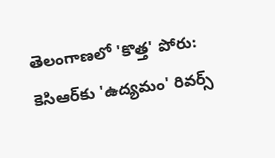తెలంగాణలో 'కొత్త' పోరు: కెసిఆర్‌కు 'ఉద్యమం' రివర్స్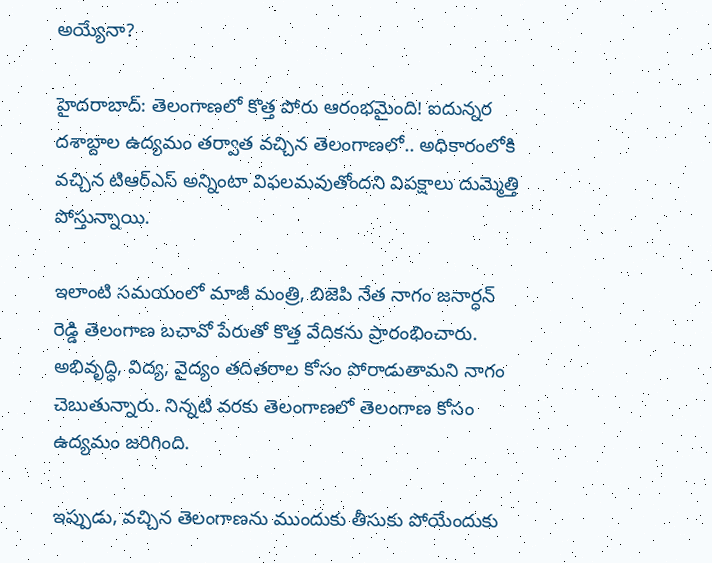అయ్యేనా?

హైదరాబాద్: తెలంగాణలో కొత్త పోరు ఆరంభమైంది! ఐదున్నర దశాబ్దాల ఉద్యమం తర్వాత వచ్చిన తెలంగాణలో.. అధికారంలోకి వచ్చిన టిఆర్ఎస్ అన్నింటా విఫలమవుతోందని విపక్షాలు దుమ్మెత్తి పోస్తున్నాయి.

ఇలాంటి సమయంలో మాజీ మంత్రి, బిజెపి నేత నాగం జనార్ధన్ రెడ్డి తెలంగాణ బచావో పేరుతో కొత్త వేదికను ప్రారంభించారు. అభివృద్ధి, విద్య, వైద్యం తదితరాల కోసం పోరాడుతామని నాగం చెబుతున్నారు. నిన్నటి వరకు తెలంగాణలో తెలంగాణ కోసం ఉద్యమం జరిగింది.

ఇప్పుడు, వచ్చిన తెలంగాణను ముందుకు తీసుకు పోయేందుకు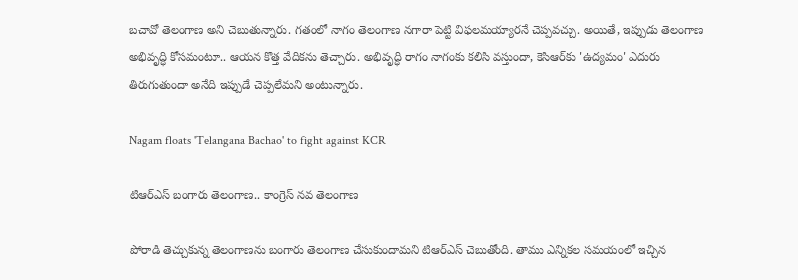బచావో తెలంగాణ అని చెబుతున్నారు. గతంలో నాగం తెలంగాణ నగారా పెట్టి విఫలమయ్యారనే చెప్పవచ్చు. అయితే, ఇప్పుడు తెలంగాణ అభివృద్ధి కోసమంటూ.. ఆయన కొత్త వేదికను తెచ్చారు. అభివృద్ధి రాగం నాగంకు కలిసి వస్తుందా, కెసిఆర్‌కు 'ఉద్యమం' ఎదురు తిరుగుతుందా అనేది ఇప్పుడే చెప్పలేమని అంటున్నారు.

Nagam floats 'Telangana Bachao' to fight against KCR

టిఆర్ఎస్ బంగారు తెలంగాణ.. కాంగ్రెస్ నవ తెలంగాణ

పోరాడి తెచ్చుకున్న తెలంగాణను బంగారు తెలంగాణ చేసుకుందామని టిఆర్ఎస్ చెబుతోంది. తాము ఎన్నికల సమయంలో ఇచ్చిన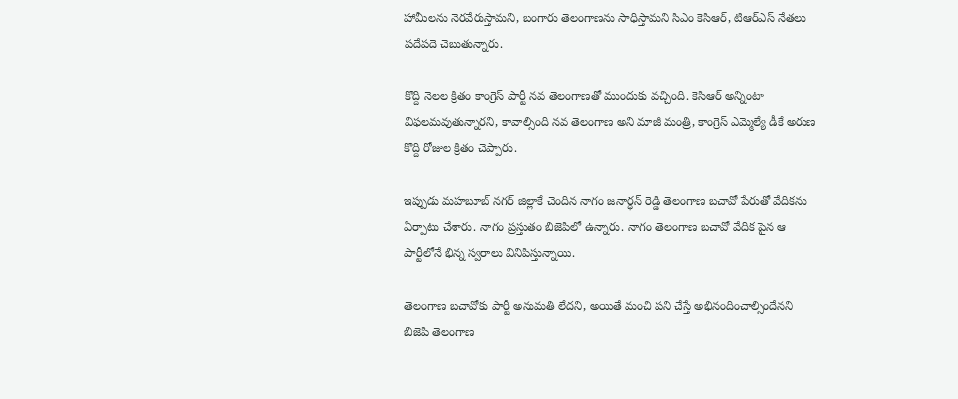హామీలను నెరవేరుస్తామని, బంగారు తెలంగాణను సాధిస్తామని సిఎం కెసిఆర్, టిఆర్ఎస్ నేతలు పదేపదె చెబుతున్నారు.

కొద్ది నెలల క్రితం కాంగ్రెస్ పార్టీ నవ తెలంగాణతో ముందుకు వచ్చింది. కెసిఆర్ అన్నింటా విఫలమవుతున్నారని, కావాల్సింది నవ తెలంగాణ అని మాజీ మంత్రి, కాంగ్రెస్ ఎమ్మెల్యే డీకే అరుణ కొద్ది రోజుల క్రితం చెప్పారు.

ఇప్పుడు మహబూబ్ నగర్ జిల్లాకే చెందిన నాగం జనార్ధన్ రెడ్డి తెలంగాణ బచావో పేరుతో వేదికను ఏర్పాటు చేశారు. నాగం ప్రస్తుతం బిజెపిలో ఉన్నారు. నాగం తెలంగాణ బచావో వేదిక పైన ఆ పార్టీలోనే భిన్న స్వరాలు వినిపిస్తున్నాయి.

తెలంగాణ బచావోకు పార్టీ అనుమతి లేదని, అయితే మంచి పని చేస్తే అభినందించాల్సిందేనని బిజెపి తెలంగాణ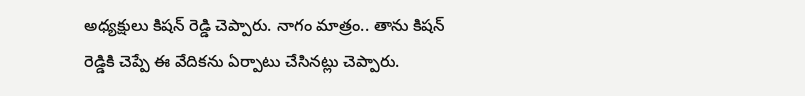అధ్యక్షులు కిషన్ రెడ్డి చెప్పారు. నాగం మాత్రం.. తాను కిషన్ రెడ్డికి చెప్పే ఈ వేదికను ఏర్పాటు చేసినట్లు చెప్పారు.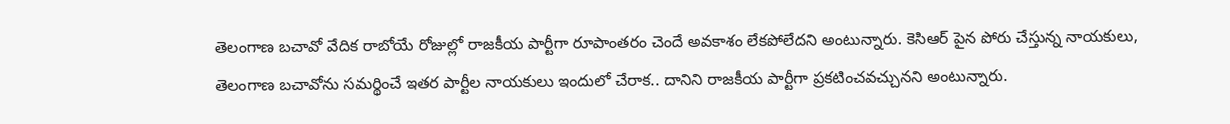తెలంగాణ బచావో వేదిక రాబోయే రోజుల్లో రాజకీయ పార్టీగా రూపాంతరం చెందే అవకాశం లేకపోలేదని అంటున్నారు. కెసిఆర్ పైన పోరు చేస్తున్న నాయకులు, తెలంగాణ బచావోను సమర్థించే ఇతర పార్టీల నాయకులు ఇందులో చేరాక.. దానిని రాజకీయ పార్టీగా ప్రకటించవచ్చునని అంటున్నారు.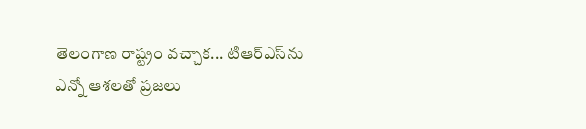తెలంగాణ రాష్ట్రం వచ్చాక... టిఆర్ఎస్‌ను ఎన్నో ఆశలతో ప్రజలు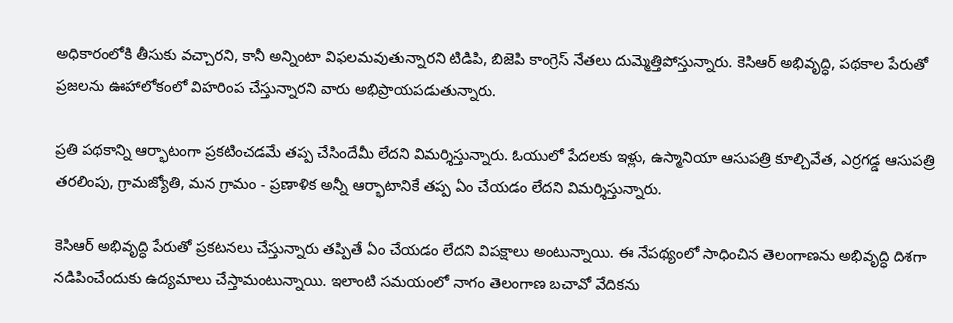అధికారంలోకి తీసుకు వచ్చారని, కానీ అన్నింటా విఫలమవుతున్నారని టిడిపి, బిజెపి కాంగ్రెస్ నేతలు దుమ్మెత్తిపోస్తున్నారు. కెసిఆర్ అభివృద్ధి, పథకాల పేరుతో ప్రజలను ఊహాలోకంలో విహరింప చేస్తున్నారని వారు అభిప్రాయపడుతున్నారు.

ప్రతి పథకాన్ని ఆర్భాటంగా ప్రకటించడమే తప్ప చేసిందేమీ లేదని విమర్శిస్తున్నారు. ఓయులో పేదలకు ఇళ్లు, ఉస్మానియా ఆసుపత్రి కూల్చివేత, ఎర్రగడ్డ ఆసుపత్రి తరలింపు, గ్రామజ్యోతి, మన గ్రామం - ప్రణాళిక అన్నీ ఆర్భాటానికే తప్ప ఏం చేయడం లేదని విమర్శిస్తున్నారు.

కెసిఆర్ అభివృద్ధి పేరుతో ప్రకటనలు చేస్తున్నారు తప్పితే ఏం చేయడం లేదని విపక్షాలు అంటున్నాయి. ఈ నేపథ్యంలో సాధించిన తెలంగాణను అభివృద్ధి దిశగా నడిపించేందుకు ఉద్యమాలు చేస్తామంటున్నాయి. ఇలాంటి సమయంలో నాగం తెలంగాణ బచావో వేదికను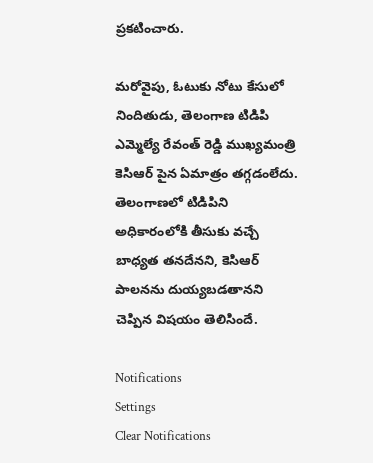ప్రకటించారు.

మరోవైపు, ఓటుకు నోటు కేసులో నిందితుడు, తెలంగాణ టిడిపి ఎమ్మెల్యే రేవంత్ రెడ్డి ముఖ్యమంత్రి కెసిఆర్ పైన ఏమాత్రం తగ్గడంలేదు. తెలంగాణలో టిడిపిని అధికారంలోకి తీసుకు వచ్చే బాధ్యత తనదేనని, కెసిఆర్ పాలనను దుయ్యబడతానని చెప్పిన విషయం తెలిసిందే.

Notifications
Settings
Clear Notifications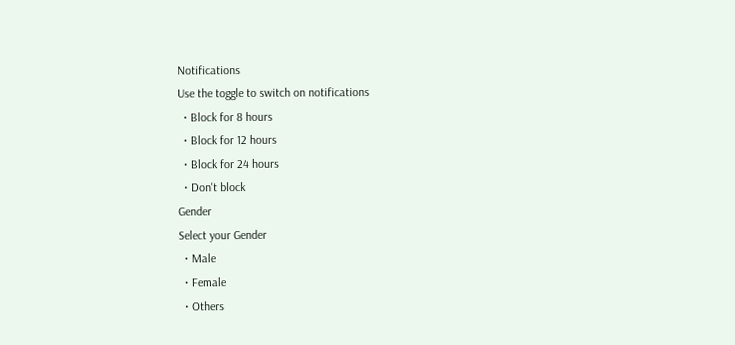Notifications
Use the toggle to switch on notifications
  • Block for 8 hours
  • Block for 12 hours
  • Block for 24 hours
  • Don't block
Gender
Select your Gender
  • Male
  • Female
  • Others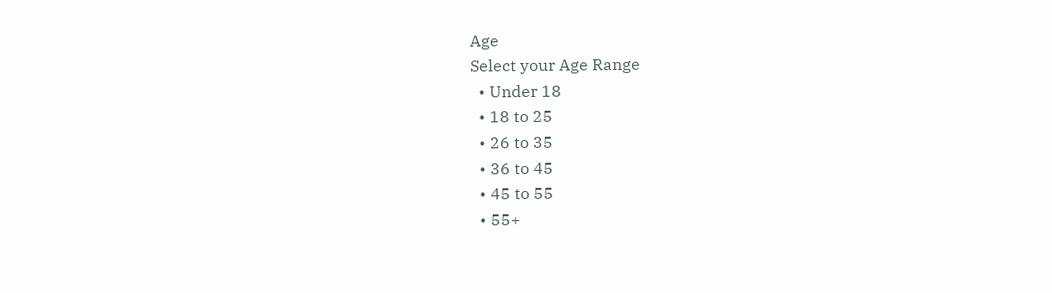Age
Select your Age Range
  • Under 18
  • 18 to 25
  • 26 to 35
  • 36 to 45
  • 45 to 55
  • 55+